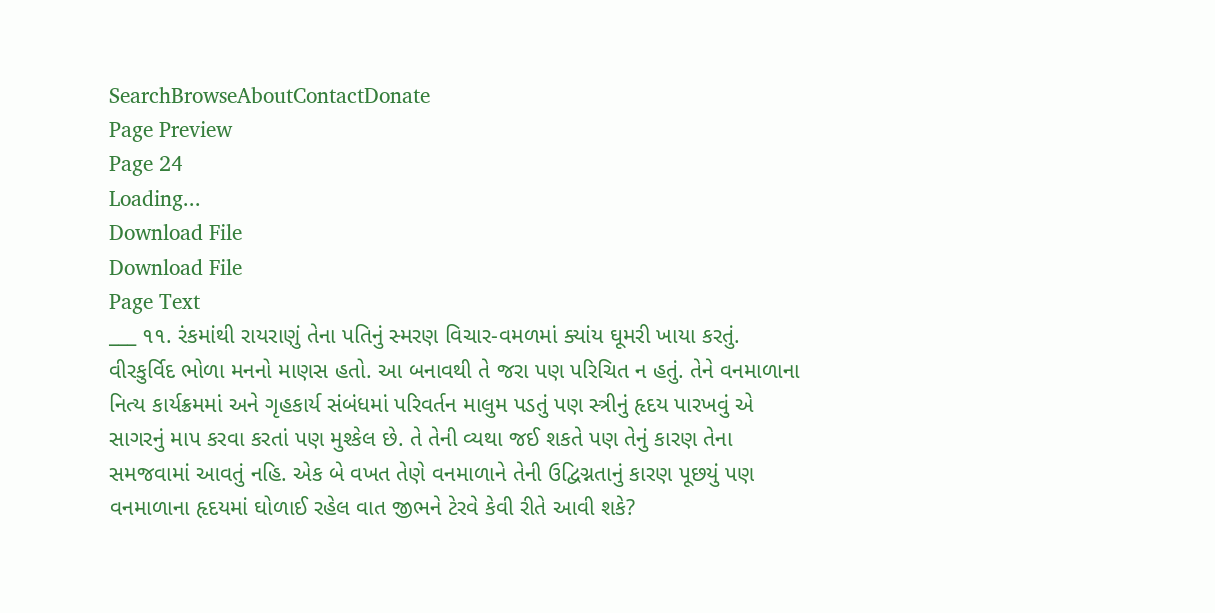SearchBrowseAboutContactDonate
Page Preview
Page 24
Loading...
Download File
Download File
Page Text
___ ૧૧. રંકમાંથી રાયરાણું તેના પતિનું સ્મરણ વિચાર-વમળમાં ક્યાંય ઘૂમરી ખાયા કરતું. વીરકુર્વિદ ભોળા મનનો માણસ હતો. આ બનાવથી તે જરા પણ પરિચિત ન હતું. તેને વનમાળાના નિત્ય કાર્યક્રમમાં અને ગૃહકાર્ય સંબંધમાં પરિવર્તન માલુમ પડતું પણ સ્ત્રીનું હૃદય પારખવું એ સાગરનું માપ કરવા કરતાં પણ મુશ્કેલ છે. તે તેની વ્યથા જઈ શકતે પણ તેનું કારણ તેના સમજવામાં આવતું નહિ. એક બે વખત તેણે વનમાળાને તેની ઉદ્વિગ્નતાનું કારણ પૂછયું પણ વનમાળાના હૃદયમાં ઘોળાઈ રહેલ વાત જીભને ટેરવે કેવી રીતે આવી શકે?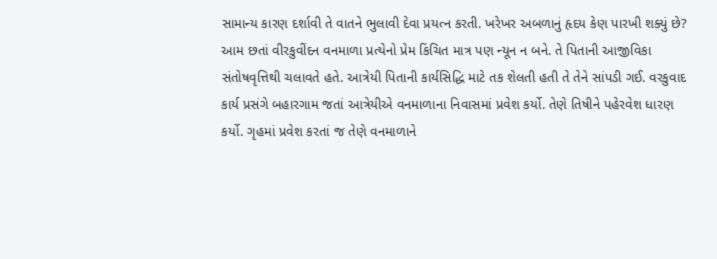સામાન્ય કારણ દર્શાવી તે વાતને ભુલાવી દેવા પ્રયત્ન કરતી. ખરેખર અબળાનું હૃદય કેણ પારખી શક્યું છે? આમ છતાં વીરકુવીંદન વનમાળા પ્રત્યેનો પ્રેમ કિંચિત માત્ર પણ ન્યૂન ન બને. તે પિતાની આજીવિકા સંતોષવૃત્તિથી ચલાવતે હતે. આત્રેયી પિતાની કાર્યસિદ્ધિ માટે તક શેલતી હતી તે તેને સાંપડી ગઈ. વરકુવાદ કાર્ય પ્રસંગે બહારગામ જતાં આત્રેયીએ વનમાળાના નિવાસમાં પ્રવેશ કર્યો. તેણે તિષીને પહેરવેશ ધારણ કર્યો. ગૃહમાં પ્રવેશ કરતાં જ તેણે વનમાળાને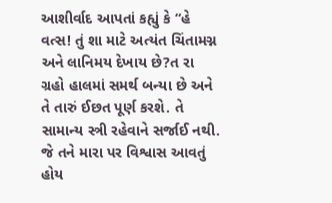આશીર્વાદ આપતાં કહ્યું કે “હે વત્સ! તું શા માટે અત્યંત ચિંતામગ્ન અને લાનિમય દેખાય છે?ત રા ગ્રહો હાલમાં સમર્થ બન્યા છે અને તે તારું ઈછત પૂર્ણ કરશે. તે સામાન્ય સ્ત્રી રહેવાને સર્જાઈ નથી. જે તને મારા પર વિશ્વાસ આવતું હોય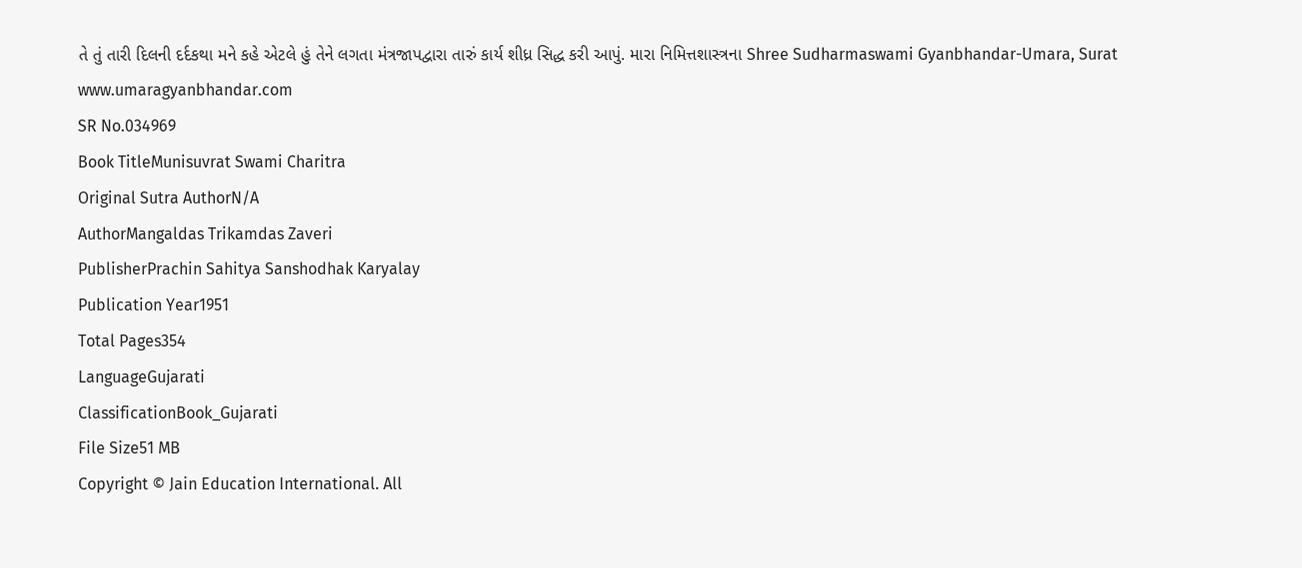તે તું તારી દિલની દર્દકથા મને કહે એટલે હું તેને લગતા મંત્રજાપદ્વારા તારું કાર્ય શીધ્ર સિદ્ધ કરી આપું. મારા નિમિત્તશાસ્ત્રના Shree Sudharmaswami Gyanbhandar-Umara, Surat www.umaragyanbhandar.com
SR No.034969
Book TitleMunisuvrat Swami Charitra
Original Sutra AuthorN/A
AuthorMangaldas Trikamdas Zaveri
PublisherPrachin Sahitya Sanshodhak Karyalay
Publication Year1951
Total Pages354
LanguageGujarati
ClassificationBook_Gujarati
File Size51 MB
Copyright © Jain Education International. All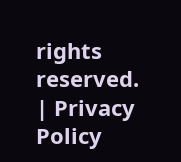rights reserved. | Privacy Policy